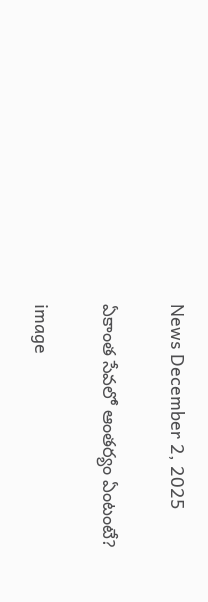News December 2, 2025

ఏకాంత సేవలో ఆంతర్యం ఏంటంటే?

image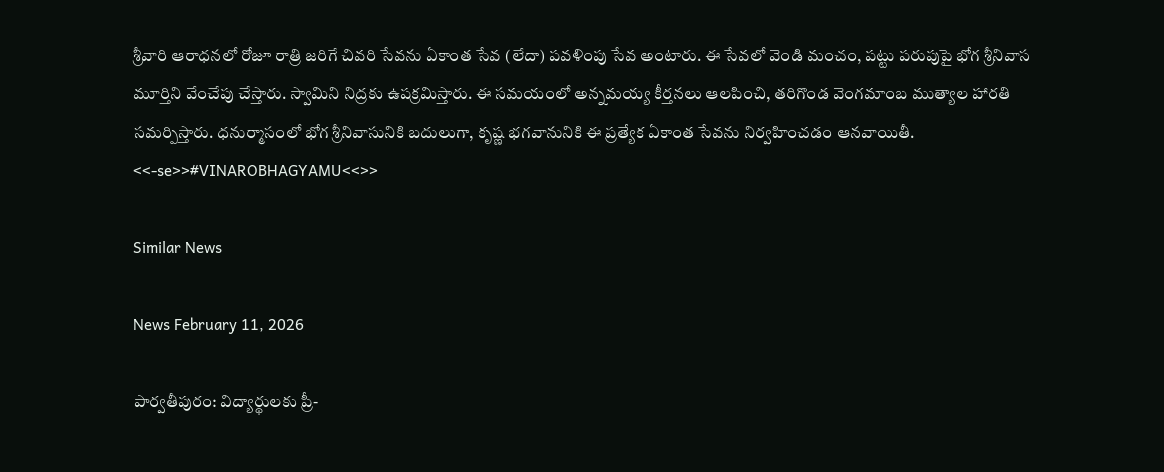శ్రీవారి ఆరాధనలో రోజూ రాత్రి జరిగే చివరి సేవను ఏకాంత సేవ (లేదా) పవళింపు సేవ అంటారు. ఈ సేవలో వెండి మంచం, పట్టు పరుపుపై భోగ శ్రీనివాస మూర్తిని వేంచేపు చేస్తారు. స్వామిని నిద్రకు ఉపక్రమిస్తారు. ఈ సమయంలో అన్నమయ్య కీర్తనలు ఆలపించి, తరిగొండ వెంగమాంబ ముత్యాల హారతి సమర్పిస్తారు. ధనుర్మాసంలో భోగ శ్రీనివాసునికి బదులుగా, కృష్ణ భగవానునికి ఈ ప్రత్యేక ఏకాంత సేవను నిర్వహించడం ఆనవాయితీ. <<-se>>#VINAROBHAGYAMU<<>>

Similar News

News February 11, 2026

పార్వతీపురం: విద్యార్థులకు ప్రీ-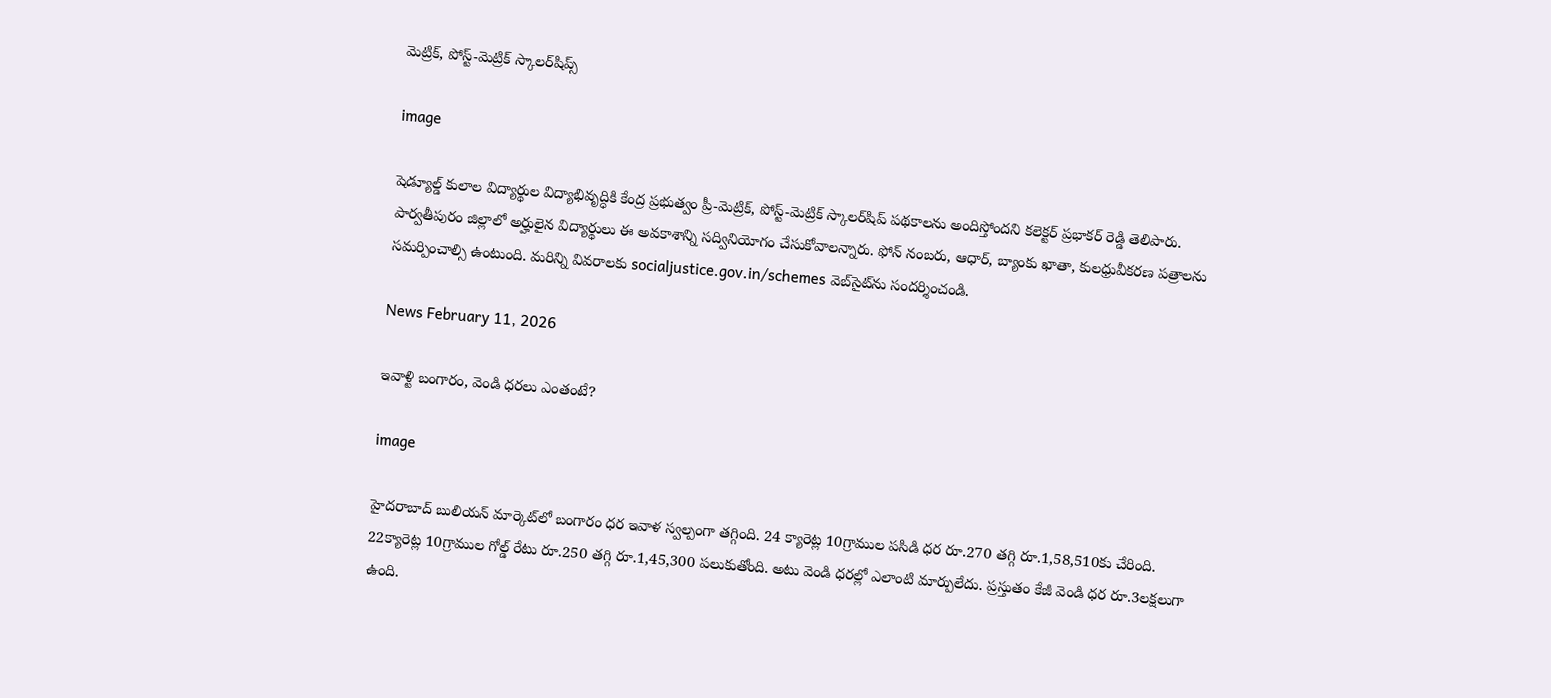మెట్రిక్, పోస్ట్-మెట్రిక్ స్కాలర్‌షిప్స్

image

షెడ్యూల్డ్ కులాల విద్యార్థుల విద్యాభివృద్ధికి కేంద్ర ప్రభుత్వం ప్రీ-మెట్రిక్, పోస్ట్-మెట్రిక్ స్కాలర్‌షిప్ పథకాలను అందిస్తోందని కలెక్టర్ ప్రభాకర్ రెడ్డి తెలిపారు. పార్వతీపురం జిల్లాలో అర్హులైన విద్యార్థులు ఈ అవకాశాన్ని సద్వినియోగం చేసుకోవాలన్నారు. ఫోన్ నంబరు, ఆధార్, బ్యాంకు ఖాతా, కులధ్రువీకరణ పత్రాలను సమర్పించాల్సి ఉంటుంది. మరిన్ని వివరాలకు socialjustice.gov.in/schemes వెబ్‌సైట్‌ను సందర్శించండి.

News February 11, 2026

ఇవాళ్టి బంగారం, వెండి ధరలు ఎంతంటే?

image

హైదరాబాద్ బులియన్ మార్కెట్‌లో బంగారం ధర ఇవాళ స్వల్పంగా తగ్గింది. 24 క్యారెట్ల 10గ్రాముల పసిడి ధర రూ.270 తగ్గి రూ.1,58,510కు చేరింది. 22క్యారెట్ల 10గ్రాముల గోల్డ్ రేటు రూ.250 తగ్గి రూ.1,45,300 పలుకుతోంది. అటు వెండి ధరల్లో ఎలాంటి మార్పులేదు. ప్రస్తుతం కేజీ వెండి ధర రూ.3లక్షలుగా ఉంది.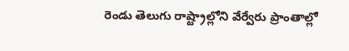రెండు తెలుగు రాష్ట్రాల్లోని వేర్వేరు ప్రాంతాల్లో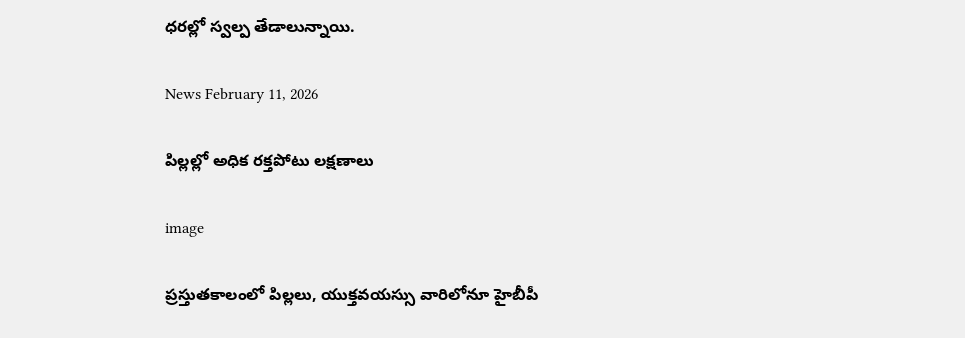ధరల్లో స్వల్ప తేడాలున్నాయి.

News February 11, 2026

పిల్లల్లో అధిక రక్తపోటు లక్షణాలు

image

ప్రస్తుతకాలంలో పిల్లలు, యుక్తవయస్సు వారిలోనూ హైబీపీ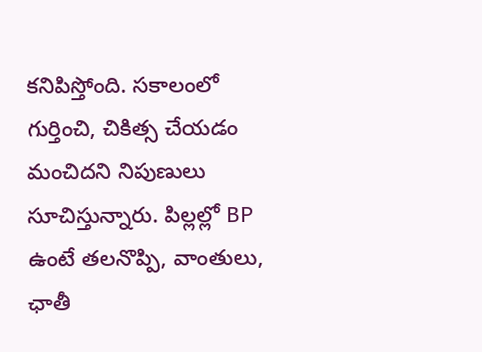కనిపిస్తోంది. సకాలంలో గుర్తించి, చికిత్స చేయడం మంచిదని నిపుణులు సూచిస్తున్నారు. పిల్లల్లో BP ఉంటే తలనొప్పి, వాంతులు, ఛాతీ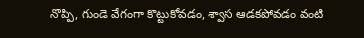నొప్పి, గుండె వేగంగా కొట్టుకోవడం, శ్వాస ఆడకపోవడం వంటి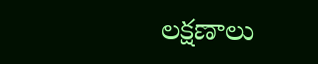లక్షణాలు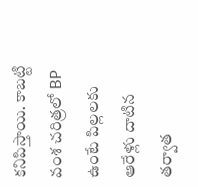కనిపిస్తాయి. కాబట్టి వంశ చరిత్రలో BP ఉంటే పిల్లలకు ఆరేళ్లు దాటిన తర్వాత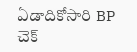ఏడాదికోసారి BP చెక్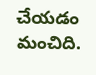చేయడం మంచిది.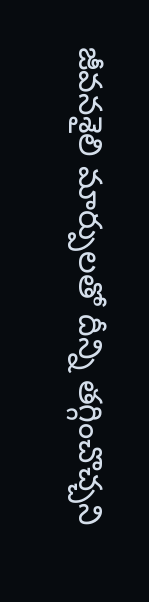జీవనశైలి మార్పులతో దీన్ని తగ్గించొచ్చని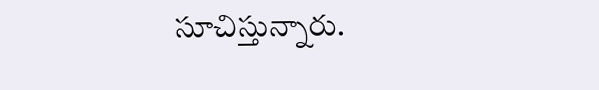సూచిస్తున్నారు.